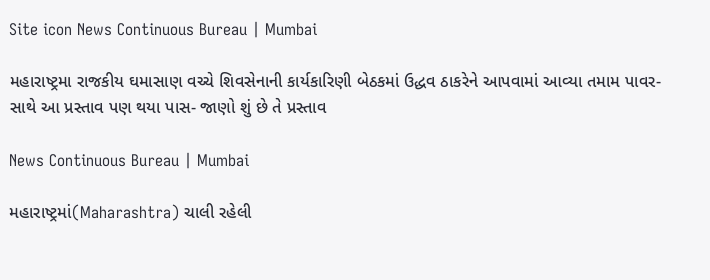Site icon News Continuous Bureau | Mumbai

મહારાષ્ટ્રમા રાજકીય ઘમાસાણ વચ્ચે શિવસેનાની કાર્યકારિણી બેઠકમાં ઉદ્ધવ ઠાકરેને આપવામાં આવ્યા તમામ પાવર- સાથે આ પ્રસ્તાવ પણ થયા પાસ- જાણો શું છે તે પ્રસ્તાવ

News Continuous Bureau | Mumbai

મહારાષ્ટ્રમાં(Maharashtra) ચાલી રહેલી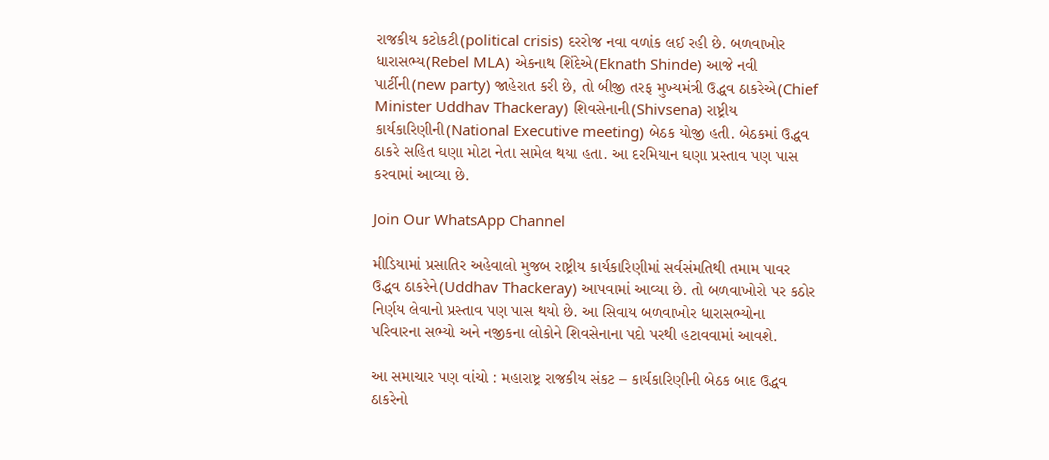રાજકીય કટોકટી(political crisis) દરરોજ નવા વળાંક લઈ રહી છે. બળવાખોર ધારાસભ્ય(Rebel MLA) એકનાથ શિંદેએ(Eknath Shinde) આજે નવી પાર્ટીની(new party) જાહેરાત કરી છે, તો બીજી તરફ મુખ્યમંત્રી ઉદ્ધવ ઠાકરેએ(Chief Minister Uddhav Thackeray) શિવસેનાની(Shivsena) રાષ્ટ્રીય કાર્યકારિણીની(National Executive meeting) બેઠક યોજી હતી. બેઠકમાં ઉદ્ધવ ઠાકરે સહિત ઘણા મોટા નેતા સામેલ થયા હતા. આ દરમિયાન ઘણા પ્રસ્તાવ પણ પાસ કરવામાં આવ્યા છે.

Join Our WhatsApp Channel

મીડિયામાં પ્રસાતિર અહેવાલો મુજબ રાષ્ટ્રીય કાર્યકારિણીમાં સર્વસંમતિથી તમામ પાવર ઉદ્ધવ ઠાકરેને(Uddhav Thackeray) આપવામાં આવ્યા છે. તો બળવાખોરો પર કઠોર નિર્ણય લેવાનો પ્રસ્તાવ પણ પાસ થયો છે. આ સિવાય બળવાખોર ધારાસભ્યોના પરિવારના સભ્યો અને નજીકના લોકોને શિવસેનાના પદો પરથી હટાવવામાં આવશે.

આ સમાચાર પણ વાંચો : મહારાષ્ટ્ર રાજકીય સંકટ – કાર્યકારિણીની બેઠક બાદ ઉદ્ધવ ઠાકરેનો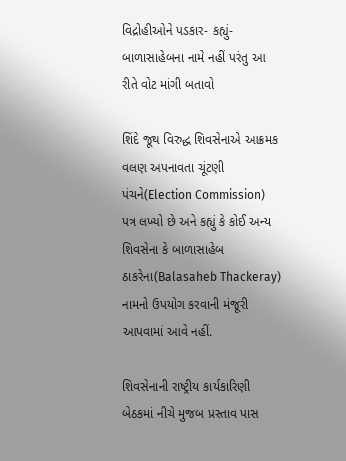વિદ્રોહીઓને પડકાર- કહ્યું-બાળાસાહેબના નામે નહીં પરંતુ આ રીતે વોટ માંગી બતાવો

શિંદે જૂથ વિરુદ્ધ શિવસેનાએ આક્રમક વલણ અપનાવતા ચૂંટણી પંચને(Election Commission) પત્ર લખ્યો છે અને કહ્યું કે કોઈ અન્ય શિવસેના કે બાળાસાહેબ ઠાકરેના(Balasaheb Thackeray) નામનો ઉપયોગ કરવાની મંજૂરી આપવામાં આવે નહીં.

શિવસેનાની રાષ્ટ્રીય કાર્યકારિણી બેઠકમાં નીચે મુજબ પ્રસ્તાવ પાસ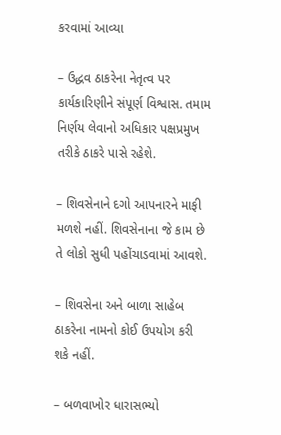કરવામાં આવ્યા

– ઉદ્ધવ ઠાકરેના નેતૃત્વ પર કાર્યકારિણીને સંપૂર્ણ વિશ્વાસ. તમામ નિર્ણય લેવાનો અધિકાર પક્ષપ્રમુખ તરીકે ઠાકરે પાસે રહેશે.

– શિવસેનાને દગો આપનારને માફી મળશે નહીં. શિવસેનાના જે કામ છે તે લોકો સુધી પહોંચાડવામાં આવશે.

– શિવસેના અને બાળા સાહેબ ઠાકરેના નામનો કોઈ ઉપયોગ કરી શકે નહીં.

– બળવાખોર ધારાસભ્યો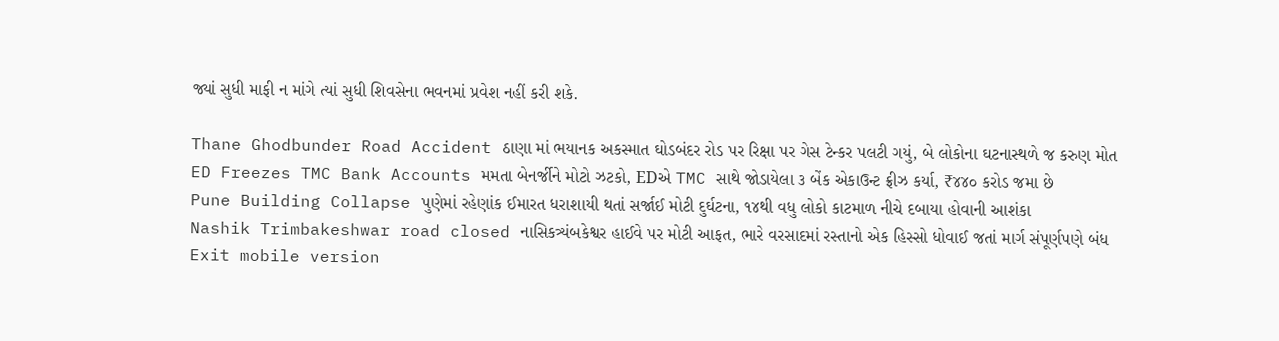જ્યાં સુધી માફી ન માંગે ત્યાં સુધી શિવસેના ભવનમાં પ્રવેશ નહીં કરી શકે.

Thane Ghodbunder Road Accident ઠાણા માં ભયાનક અકસ્માત ઘોડબંદર રોડ પર રિક્ષા પર ગેસ ટેન્કર પલટી ગયું, બે લોકોના ઘટનાસ્થળે જ કરુણ મોત
ED Freezes TMC Bank Accounts મમતા બેનર્જીને મોટો ઝટકો, EDએ TMC સાથે જોડાયેલા ૩ બેંક એકાઉન્ટ ફ્રીઝ કર્યા, ₹૪૪૦ કરોડ જમા છે
Pune Building Collapse પુણેમાં રહેણાંક ઈમારત ધરાશાયી થતાં સર્જાઈ મોટી દુર્ઘટના, ૧૪થી વધુ લોકો કાટમાળ નીચે દબાયા હોવાની આશંકા
Nashik Trimbakeshwar road closed નાસિકત્ર્યંબકેશ્વર હાઈવે પર મોટી આફત, ભારે વરસાદમાં રસ્તાનો એક હિસ્સો ધોવાઈ જતાં માર્ગ સંપૂર્ણપણે બંધ
Exit mobile version